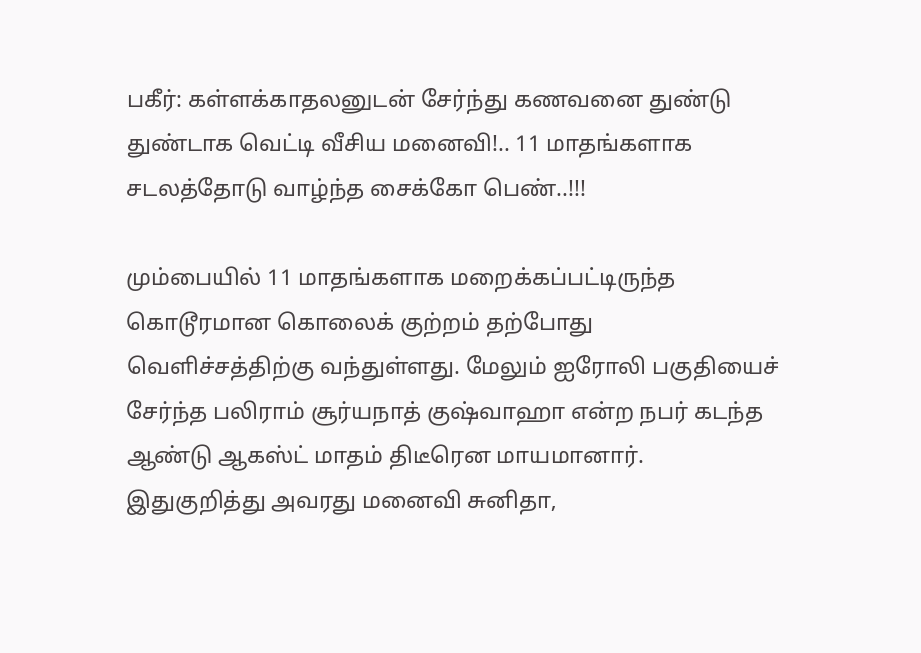பகீர்: கள்ளக்காதலனுடன் சேர்ந்து கணவனை துண்டு துண்டாக வெட்டி வீசிய மனைவி!.. 11 மாதங்களாக சடலத்தோடு வாழ்ந்த சைக்கோ பெண்..!!!

மும்பையில் 11 மாதங்களாக மறைக்கப்பட்டிருந்த கொடூரமான கொலைக் குற்றம் தற்போது வெளிச்சத்திற்கு வந்துள்ளது. மேலும் ஐரோலி பகுதியைச் சேர்ந்த பலிராம் சூர்யநாத் குஷ்வாஹா என்ற நபர் கடந்த ஆண்டு ஆகஸ்ட் மாதம் திடீரென மாயமானார். இதுகுறித்து அவரது மனைவி சுனிதா,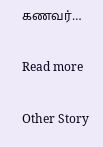கணவர்…

Read more

Other Story